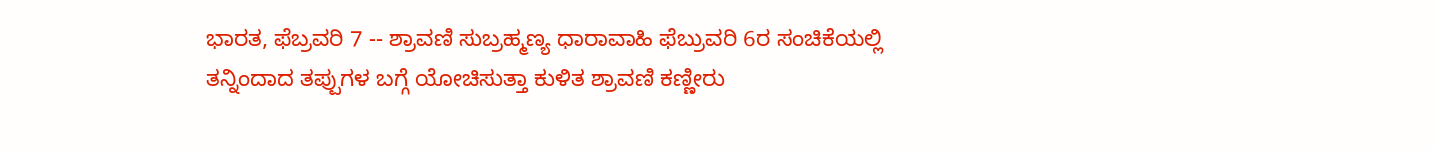ಭಾರತ, ಫೆಬ್ರವರಿ 7 -- ಶ್ರಾವಣಿ ಸುಬ್ರಹ್ಮಣ್ಯ ಧಾರಾವಾಹಿ ಫೆಬ್ರುವರಿ 6ರ ಸಂಚಿಕೆಯಲ್ಲಿ ತನ್ನಿಂದಾದ ತಪ್ಪುಗಳ ಬಗ್ಗೆ ಯೋಚಿಸುತ್ತಾ ಕುಳಿತ ಶ್ರಾವಣಿ ಕಣ್ಣೀರು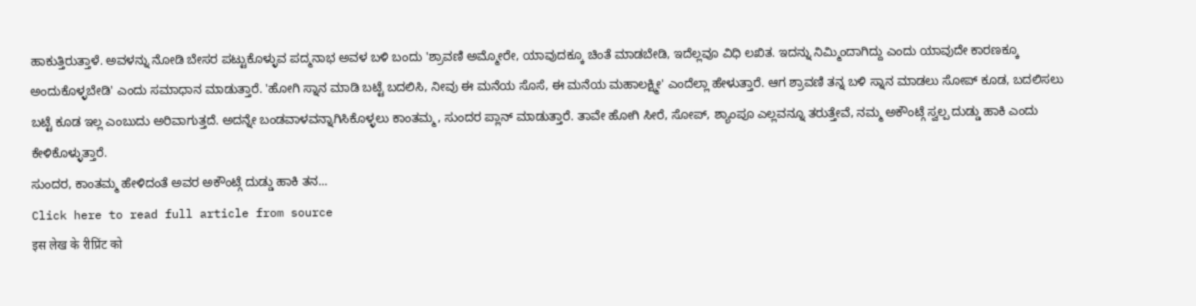ಹಾಕುತ್ತಿರುತ್ತಾಳೆ. ಅವಳನ್ನು ನೋಡಿ ಬೇಸರ ಪಟ್ಟುಕೊಳ್ಳುವ ಪದ್ಮನಾಭ ಅವಳ ಬಳಿ ಬಂದು 'ಶ್ರಾವಣಿ ಅಮ್ಮೋರೇ, ಯಾವುದಕ್ಕೂ ಚಿಂತೆ ಮಾಡಬೇಡಿ, ಇದೆಲ್ಲವೂ ವಿಧಿ ಲಖಿತ. ಇದನ್ನು ನಿಮ್ಮಿಂದಾಗಿದ್ದು ಎಂದು ಯಾವುದೇ ಕಾರಣಕ್ಕೂ ಅಂದುಕೊಳ್ಳಬೇಡಿ' ಎಂದು ಸಮಾಧಾನ ಮಾಡುತ್ತಾರೆ. 'ಹೋಗಿ ಸ್ನಾನ ಮಾಡಿ ಬಟ್ಟೆ ಬದಲಿಸಿ, ನೀವು ಈ ಮನೆಯ ಸೊಸೆ, ಈ ಮನೆಯ ಮಹಾಲಕ್ಷ್ಮೀ' ಎಂದೆಲ್ಲಾ ಹೇಳುತ್ತಾರೆ. ಆಗ ಶ್ರಾವಣಿ ತನ್ನ ಬಳಿ ಸ್ನಾನ ಮಾಡಲು ಸೋಪ್ ಕೂಡ, ಬದಲಿಸಲು ಬಟ್ಟೆ ಕೂಡ ಇಲ್ಲ ಎಂಬುದು ಅರಿವಾಗುತ್ತದೆ. ಅದನ್ನೇ ಬಂಡವಾಳವನ್ನಾಗಿಸಿಕೊಳ್ಳಲು ಕಾಂತಮ್ಮ, ಸುಂದರ ಪ್ಲಾನ್ ಮಾಡುತ್ತಾರೆ. ತಾವೇ ಹೋಗಿ ಸೀರೆ, ಸೋಪ್, ಶ್ಯಾಂಪೂ ಎಲ್ಲವನ್ನೂ ತರುತ್ತೇವೆ, ನಮ್ಮ ಅಕೌಂಟ್ಗೆ ಸ್ವಲ್ಪ ದುಡ್ಡು ಹಾಕಿ ಎಂದು ಕೇಳಿಕೊಳ್ಳುತ್ತಾರೆ.
ಸುಂದರ, ಕಾಂತಮ್ಮ ಹೇಳಿದಂತೆ ಅವರ ಅಕೌಂಟ್ಗೆ ದುಡ್ಡು ಹಾಕಿ ತನ...
Click here to read full article from source
इस लेख के रीप्रिंट को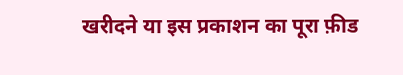खरीदने या इस प्रकाशन का पूरा फ़ीड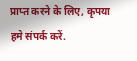प्राप्त करने के लिए, कृपया
हमे संपर्क करें.